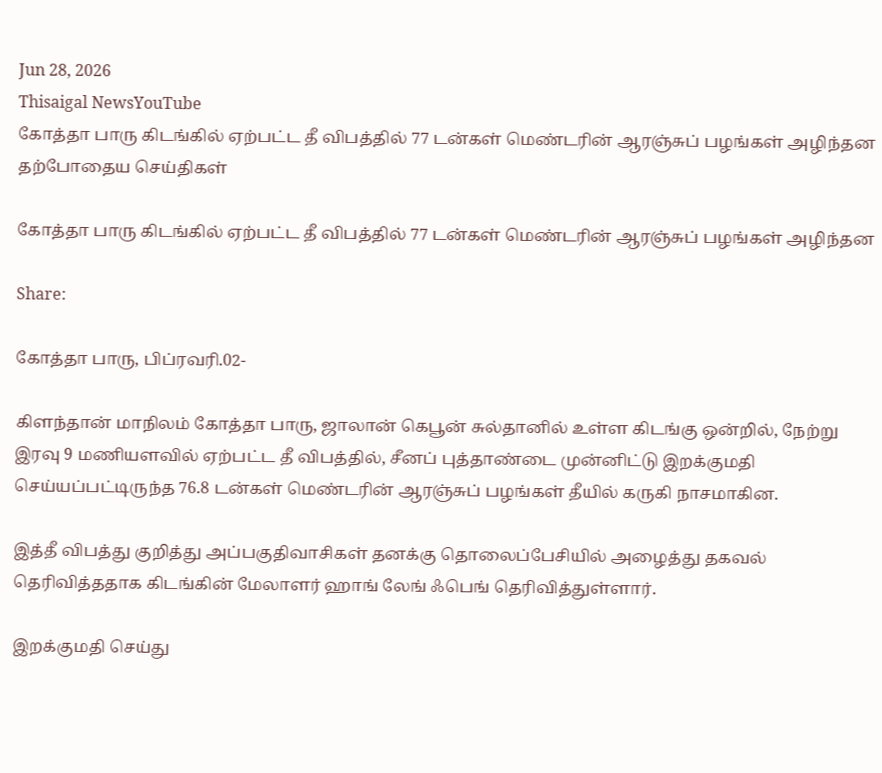Jun 28, 2026
Thisaigal NewsYouTube
கோத்தா பாரு கிடங்கில் ஏற்பட்ட தீ விபத்தில் 77 டன்கள் மெண்டரின் ஆரஞ்சுப் பழங்கள் அழிந்தன
தற்போதைய செய்திகள்

கோத்தா பாரு கிடங்கில் ஏற்பட்ட தீ விபத்தில் 77 டன்கள் மெண்டரின் ஆரஞ்சுப் பழங்கள் அழிந்தன

Share:

கோத்தா பாரு, பிப்ரவரி.02-

கிளந்தான் மாநிலம் கோத்தா பாரு, ஜாலான் கெபூன் சுல்தானில் உள்ள கிடங்கு ஒன்றில், நேற்று இரவு 9 மணியளவில் ஏற்பட்ட தீ விபத்தில், சீனப் புத்தாண்டை முன்னிட்டு இறக்குமதி செய்யப்பட்டிருந்த 76.8 டன்கள் மெண்டரின் ஆரஞ்சுப் பழங்கள் தீயில் கருகி நாசமாகின.

இத்தீ விபத்து குறித்து அப்பகுதிவாசிகள் தனக்கு தொலைப்பேசியில் அழைத்து தகவல் தெரிவித்ததாக கிடங்கின் மேலாளர் ஹாங் லேங் ஃபெங் தெரிவித்துள்ளார்.

இறக்குமதி செய்து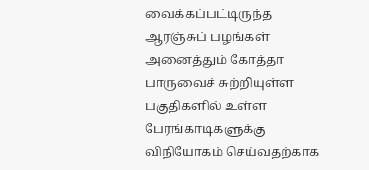வைக்கப்பட்டிருந்த ஆரஞ்சுப் பழங்கள் அனைத்தும் கோத்தா பாருவைச் சுற்றியுள்ள பகுதிகளில் உள்ள பேரங்காடிகளுக்கு விநியோகம் செய்வதற்காக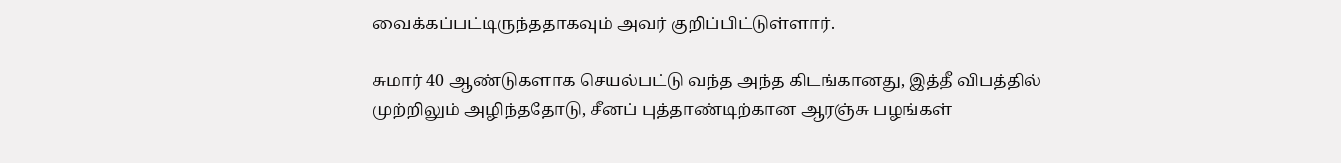வைக்கப்பட்டிருந்ததாகவும் அவர் குறிப்பிட்டுள்ளார்.

சுமார் 40 ஆண்டுகளாக செயல்பட்டு வந்த அந்த கிடங்கானது, இத்தீ விபத்தில் முற்றிலும் அழிந்ததோடு, சீனப் புத்தாண்டிற்கான ஆரஞ்சு பழங்கள்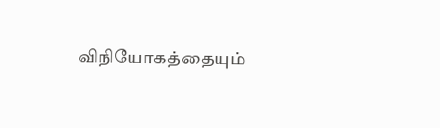விநியோகத்தையும்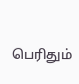பெரிதும்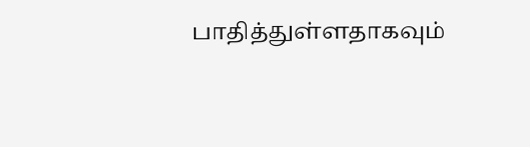பாதித்துள்ளதாகவும்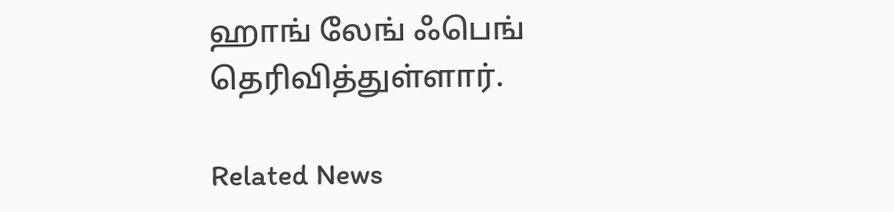ஹாங் லேங் ஃபெங் தெரிவித்துள்ளார்.

Related News